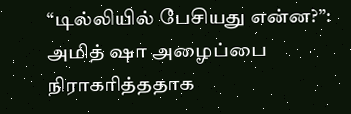“டில்லியில் பேசியது என்ன?”: அமித் ஷா அழைப்பை நிராகரித்ததாக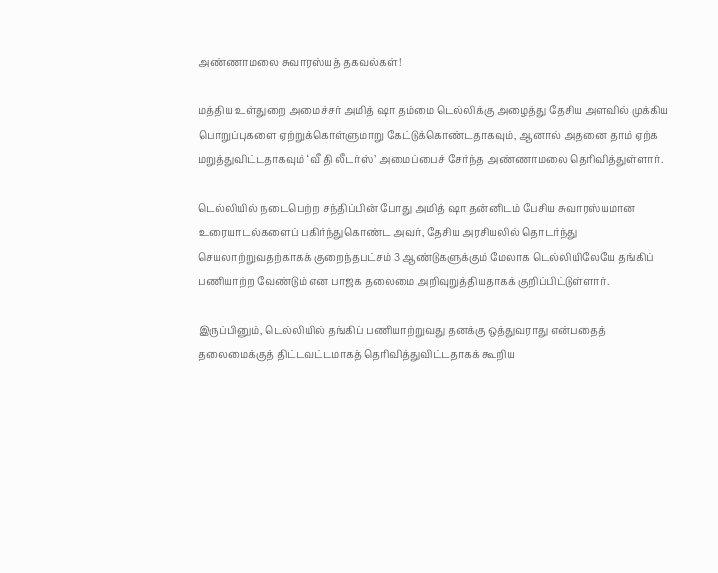அண்ணாமலை சுவாரஸ்யத் தகவல்கள்!

மத்திய உள்துறை அமைச்சர் அமித் ஷா தம்மை டெல்லிக்கு அழைத்து தேசிய அளவில் முக்கிய பொறுப்புகளை ஏற்றுக்கொள்ளுமாறு கேட்டுக்கொண்டதாகவும், ஆனால் அதனை தாம் ஏற்க மறுத்துவிட்டதாகவும் ‘வீ தி லீடர்ஸ்’ அமைப்பைச் சேர்ந்த அண்ணாமலை தெரிவித்துள்ளார்.

டெல்லியில் நடைபெற்ற சந்திப்பின் போது அமித் ஷா தன்னிடம் பேசிய சுவாரஸ்யமான உரையாடல்களைப் பகிர்ந்துகொண்ட அவர், தேசிய அரசியலில் தொடர்ந்து செயலாற்றுவதற்காகக் குறைந்தபட்சம் 3 ஆண்டுகளுக்கும் மேலாக டெல்லியிலேயே தங்கிப் பணியாற்ற வேண்டும் என பாஜக தலைமை அறிவுறுத்தியதாகக் குறிப்பிட்டுள்ளார்.

இருப்பினும், டெல்லியில் தங்கிப் பணியாற்றுவது தனக்கு ஒத்துவராது என்பதைத் தலைமைக்குத் திட்டவட்டமாகத் தெரிவித்துவிட்டதாகக் கூறிய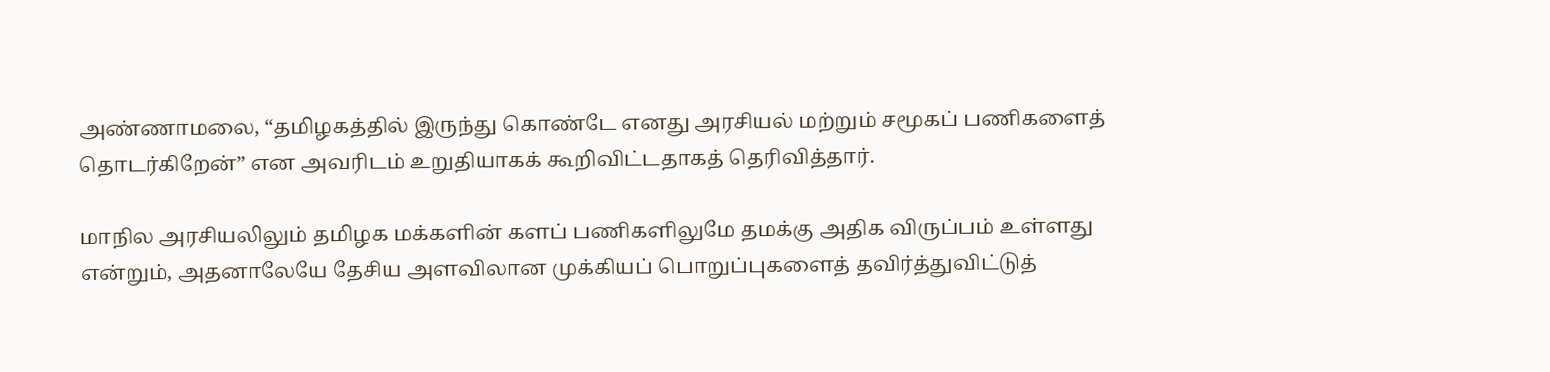அண்ணாமலை, “தமிழகத்தில் இருந்து கொண்டே எனது அரசியல் மற்றும் சமூகப் பணிகளைத் தொடர்கிறேன்” என அவரிடம் உறுதியாகக் கூறிவிட்டதாகத் தெரிவித்தார்.

மாநில அரசியலிலும் தமிழக மக்களின் களப் பணிகளிலுமே தமக்கு அதிக விருப்பம் உள்ளது என்றும், அதனாலேயே தேசிய அளவிலான முக்கியப் பொறுப்புகளைத் தவிர்த்துவிட்டுத்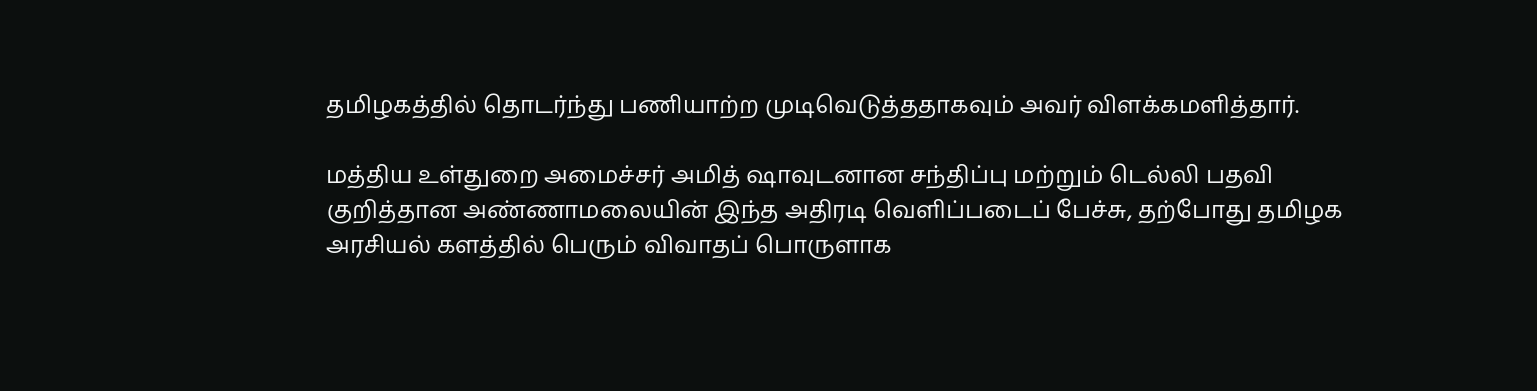தமிழகத்தில் தொடர்ந்து பணியாற்ற முடிவெடுத்ததாகவும் அவர் விளக்கமளித்தார்.

மத்திய உள்துறை அமைச்சர் அமித் ஷாவுடனான சந்திப்பு மற்றும் டெல்லி பதவி குறித்தான அண்ணாமலையின் இந்த அதிரடி வெளிப்படைப் பேச்சு, தற்போது தமிழக அரசியல் களத்தில் பெரும் விவாதப் பொருளாக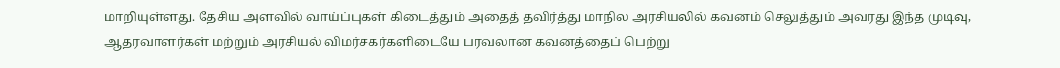மாறியுள்ளது. தேசிய அளவில் வாய்ப்புகள் கிடைத்தும் அதைத் தவிர்த்து மாநில அரசியலில் கவனம் செலுத்தும் அவரது இந்த முடிவு, ஆதரவாளர்கள் மற்றும் அரசியல் விமர்சகர்களிடையே பரவலான கவனத்தைப் பெற்று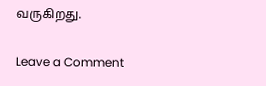வருகிறது.

Leave a Comment